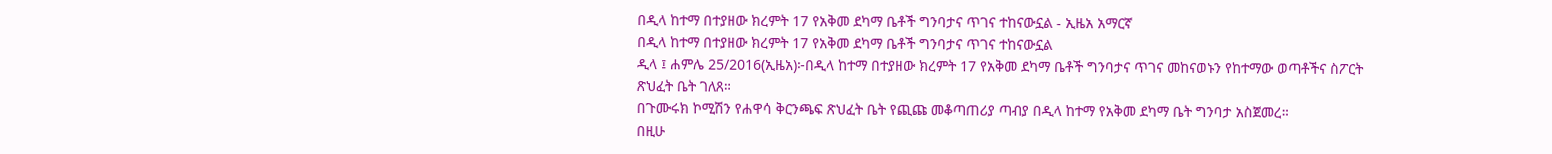በዲላ ከተማ በተያዘው ክረምት 17 የአቅመ ደካማ ቤቶች ግንባታና ጥገና ተከናውኗል - ኢዜአ አማርኛ
በዲላ ከተማ በተያዘው ክረምት 17 የአቅመ ደካማ ቤቶች ግንባታና ጥገና ተከናውኗል
ዲላ ፤ ሐምሌ 25/2016(ኢዜአ)፦በዲላ ከተማ በተያዘው ክረምት 17 የአቅመ ደካማ ቤቶች ግንባታና ጥገና መከናወኑን የከተማው ወጣቶችና ስፖርት ጽህፈት ቤት ገለጸ።
በጉሙሩክ ኮሚሽን የሐዋሳ ቅርንጫፍ ጽህፈት ቤት የጪጩ መቆጣጠሪያ ጣብያ በዲላ ከተማ የአቅመ ደካማ ቤት ግንባታ አስጀመረ።
በዚሁ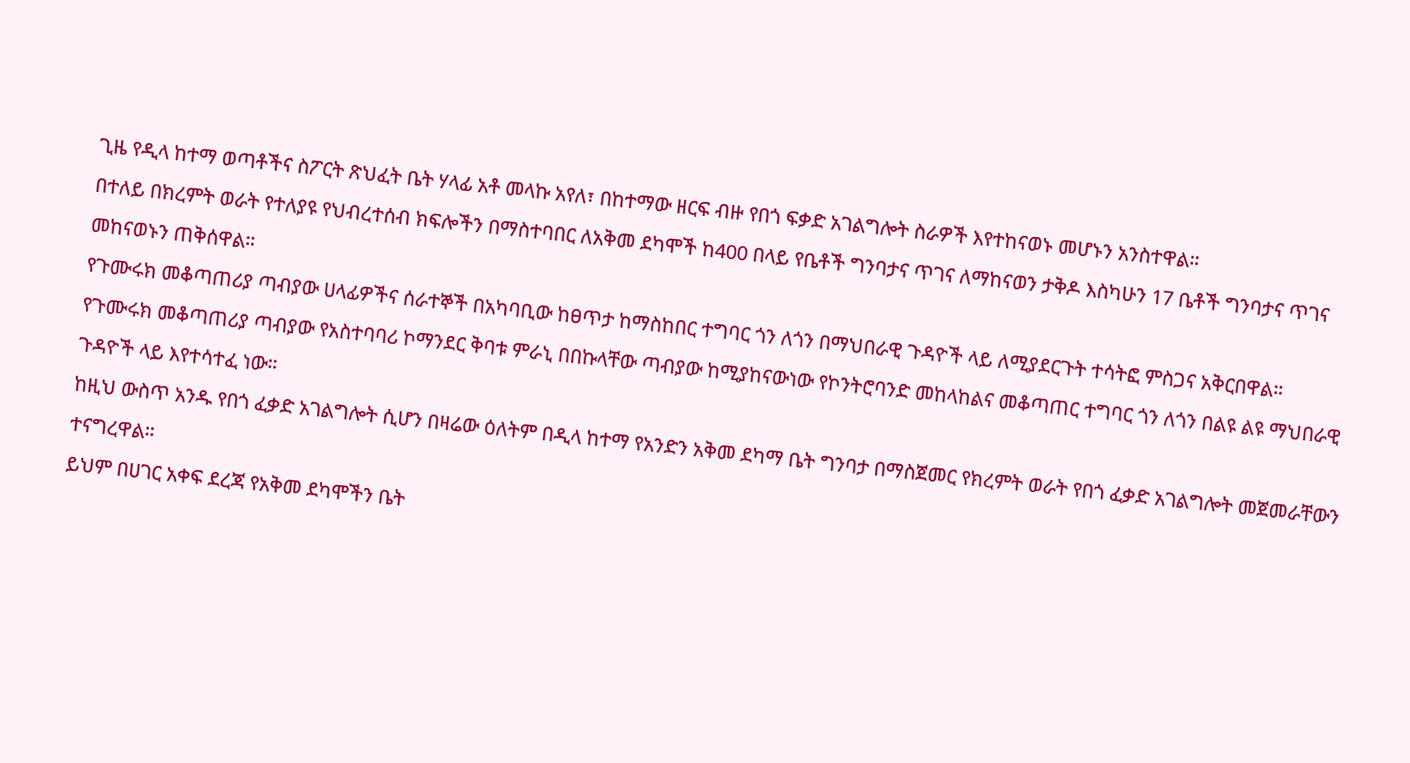ጊዜ የዲላ ከተማ ወጣቶችና ስፖርት ጽህፈት ቤት ሃላፊ አቶ መላኩ አየለ፣ በከተማው ዘርፍ ብዙ የበጎ ፍቃድ አገልግሎት ስራዎች እየተከናወኑ መሆኑን አንስተዋል።
በተለይ በክረምት ወራት የተለያዩ የህብረተሰብ ክፍሎችን በማስተባበር ለአቅመ ደካሞች ከ400 በላይ የቤቶች ግንባታና ጥገና ለማከናወን ታቅዶ እስካሁን 17 ቤቶች ግንባታና ጥገና መከናወኑን ጠቅሰዋል።
የጉሙሩክ መቆጣጠሪያ ጣብያው ሀላፊዎችና ሰራተኞች በአካባቢው ከፀጥታ ከማስከበር ተግባር ጎን ለጎን በማህበራዊ ጉዳዮች ላይ ለሚያደርጉት ተሳትፎ ምስጋና አቅርበዋል።
የጉሙሩክ መቆጣጠሪያ ጣብያው የአስተባባሪ ኮማንደር ቅባቱ ምራኒ በበኩላቸው ጣብያው ከሚያከናውነው የኮንትሮባንድ መከላከልና መቆጣጠር ተግባር ጎን ለጎን በልዩ ልዩ ማህበራዊ ጉዳዮች ላይ እየተሳተፈ ነው።
ከዚህ ውስጥ አንዱ የበጎ ፈቃድ አገልግሎት ሲሆን በዛሬው ዕለትም በዲላ ከተማ የአንድን አቅመ ደካማ ቤት ግንባታ በማስጀመር የክረምት ወራት የበጎ ፈቃድ አገልግሎት መጀመራቸውን ተናግረዋል።
ይህም በሀገር አቀፍ ደረጃ የአቅመ ደካሞችን ቤት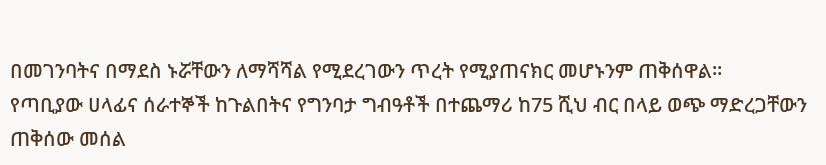በመገንባትና በማደስ ኑሯቸውን ለማሻሻል የሚደረገውን ጥረት የሚያጠናክር መሆኑንም ጠቅሰዋል።
የጣቢያው ሀላፊና ሰራተኞች ከጉልበትና የግንባታ ግብዓቶች በተጨማሪ ከ75 ሺህ ብር በላይ ወጭ ማድረጋቸውን ጠቅሰው መሰል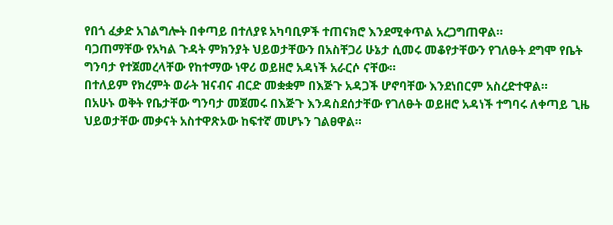የበጎ ፈቃድ አገልግሎት በቀጣይ በተለያዩ አካባቢዎች ተጠናክሮ እንደሚቀጥል አረጋግጠዋል።
ባጋጠማቸው የአካል ጉዳት ምክንያት ህይወታቸውን በአስቸጋሪ ሁኔታ ሲመሩ መቆየታቸውን የገለፁት ደግሞ የቤት ግንባታ የተጀመረላቸው የከተማው ነዋሪ ወይዘሮ አዳነች አራርሶ ናቸው።
በተለይም የክረምት ወራት ዝናብና ብርድ መቋቋም በእጅጉ አዳጋች ሆኖባቸው እንደነበርም አስረድተዋል።
በአሁኑ ወቅት የቤታቸው ግንባታ መጀመሩ በእጅጉ እንዳስደሰታቸው የገለፁት ወይዘሮ አዳነች ተግባሩ ለቀጣይ ጊዜ ህይወታቸው መቃናት አስተዋጽኦው ከፍተኛ መሆኑን ገልፀዋል።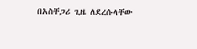በአስቸጋሪ ጊዜ ለደረሱላቸው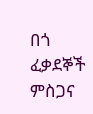በጎ ፈቃደኞች ምስጋና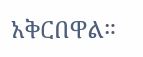አቅርበዋል።